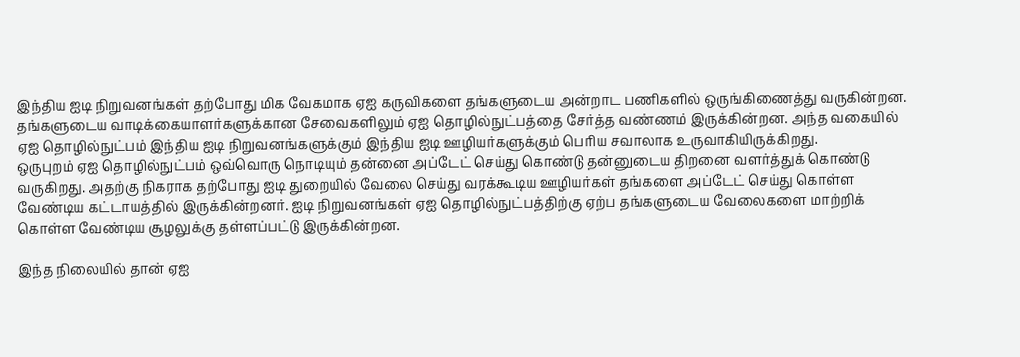இந்திய ஐடி நிறுவனங்கள் தற்போது மிக வேகமாக ஏஐ கருவிகளை தங்களுடைய அன்றாட பணிகளில் ஒருங்கிணைத்து வருகின்றன. தங்களுடைய வாடிக்கையாளர்களுக்கான சேவைகளிலும் ஏஐ தொழில்நுட்பத்தை சேர்த்த வண்ணம் இருக்கின்றன. அந்த வகையில் ஏஐ தொழில்நுட்பம் இந்திய ஐடி நிறுவனங்களுக்கும் இந்திய ஐடி ஊழியர்களுக்கும் பெரிய சவாலாக உருவாகியிருக்கிறது.
ஒருபுறம் ஏஐ தொழில்நுட்பம் ஒவ்வொரு நொடியும் தன்னை அப்டேட் செய்து கொண்டு தன்னுடைய திறனை வளர்த்துக் கொண்டு வருகிறது. அதற்கு நிகராக தற்போது ஐடி துறையில் வேலை செய்து வரக்கூடிய ஊழியர்கள் தங்களை அப்டேட் செய்து கொள்ள வேண்டிய கட்டாயத்தில் இருக்கின்றனர். ஐடி நிறுவனங்கள் ஏஐ தொழில்நுட்பத்திற்கு ஏற்ப தங்களுடைய வேலைகளை மாற்றிக் கொள்ள வேண்டிய சூழலுக்கு தள்ளப்பட்டு இருக்கின்றன.

இந்த நிலையில் தான் ஏஐ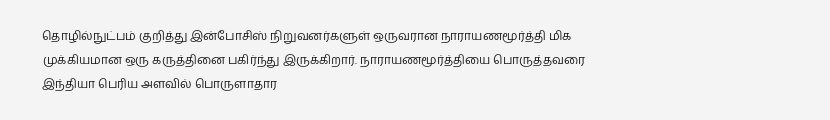தொழில்நுட்பம் குறித்து இன்போசிஸ் நிறுவனர்களுள் ஒருவரான நாராயணமூர்த்தி மிக முக்கியமான ஒரு கருத்தினை பகிர்ந்து இருக்கிறார். நாராயணமூர்த்தியை பொருத்தவரை இந்தியா பெரிய அளவில் பொருளாதார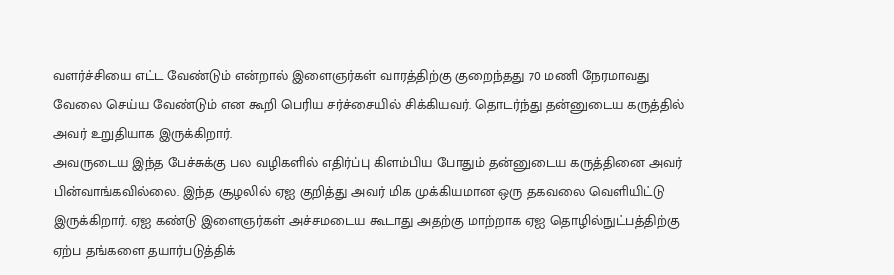வளர்ச்சியை எட்ட வேண்டும் என்றால் இளைஞர்கள் வாரத்திற்கு குறைந்தது 70 மணி நேரமாவது வேலை செய்ய வேண்டும் என கூறி பெரிய சர்ச்சையில் சிக்கியவர். தொடர்ந்து தன்னுடைய கருத்தில் அவர் உறுதியாக இருக்கிறார்.
அவருடைய இந்த பேச்சுக்கு பல வழிகளில் எதிர்ப்பு கிளம்பிய போதும் தன்னுடைய கருத்தினை அவர் பின்வாங்கவில்லை. இந்த சூழலில் ஏஐ குறித்து அவர் மிக முக்கியமான ஒரு தகவலை வெளியிட்டு இருக்கிறார். ஏஐ கண்டு இளைஞர்கள் அச்சமடைய கூடாது அதற்கு மாற்றாக ஏஐ தொழில்நுட்பத்திற்கு ஏற்ப தங்களை தயார்படுத்திக்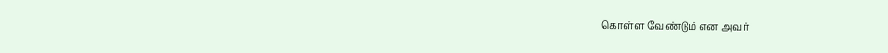கொள்ள வேண்டும் என அவர்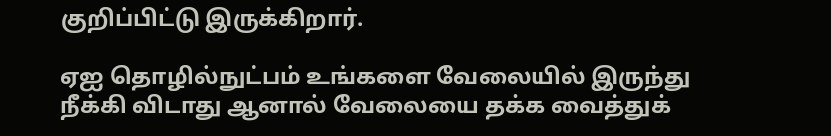குறிப்பிட்டு இருக்கிறார்.

ஏஐ தொழில்நுட்பம் உங்களை வேலையில் இருந்து நீக்கி விடாது ஆனால் வேலையை தக்க வைத்துக்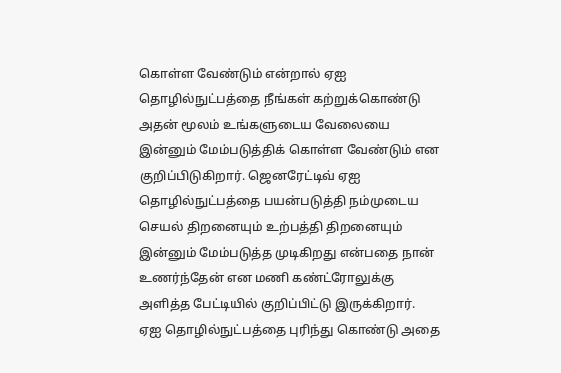கொள்ள வேண்டும் என்றால் ஏஐ தொழில்நுட்பத்தை நீங்கள் கற்றுக்கொண்டு அதன் மூலம் உங்களுடைய வேலையை இன்னும் மேம்படுத்திக் கொள்ள வேண்டும் என குறிப்பிடுகிறார். ஜெனரேட்டிவ் ஏஐ தொழில்நுட்பத்தை பயன்படுத்தி நம்முடைய செயல் திறனையும் உற்பத்தி திறனையும் இன்னும் மேம்படுத்த முடிகிறது என்பதை நான் உணர்ந்தேன் என மணி கண்ட்ரோலுக்கு அளித்த பேட்டியில் குறிப்பிட்டு இருக்கிறார்.
ஏஐ தொழில்நுட்பத்தை புரிந்து கொண்டு அதை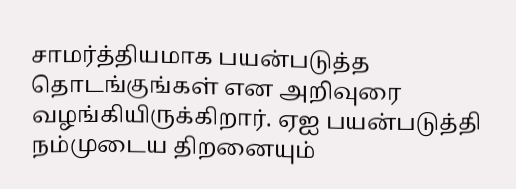சாமர்த்தியமாக பயன்படுத்த தொடங்குங்கள் என அறிவுரை வழங்கியிருக்கிறார். ஏஐ பயன்படுத்தி நம்முடைய திறனையும்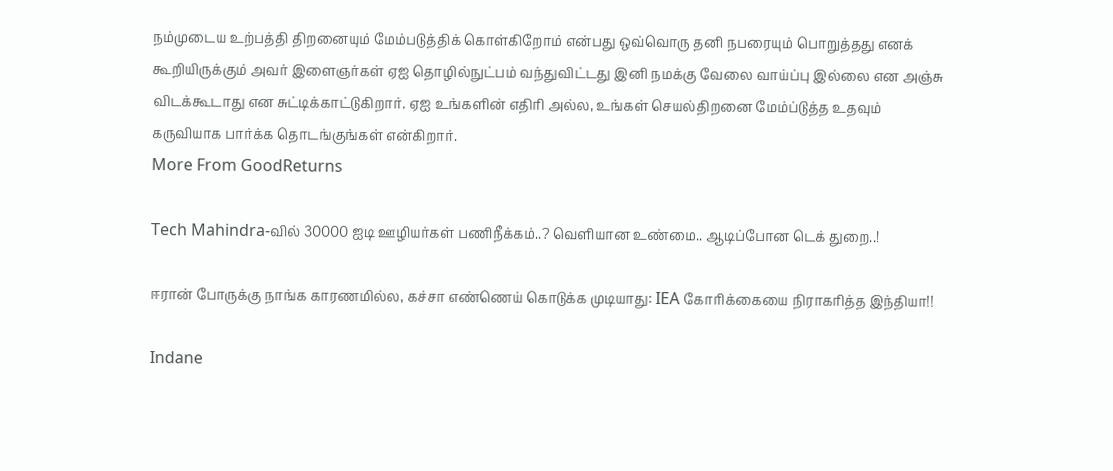நம்முடைய உற்பத்தி திறனையும் மேம்படுத்திக் கொள்கிறோம் என்பது ஒவ்வொரு தனி நபரையும் பொறுத்தது எனக் கூறியிருக்கும் அவர் இளைஞர்கள் ஏஐ தொழில்நுட்பம் வந்துவிட்டது இனி நமக்கு வேலை வாய்ப்பு இல்லை என அஞ்சு விடக்கூடாது என சுட்டிக்காட்டுகிறார். ஏஐ உங்களின் எதிரி அல்ல, உங்கள் செயல்திறனை மேம்ப்டுத்த உதவும் கருவியாக பார்க்க தொடங்குங்கள் என்கிறார்.
More From GoodReturns

Tech Mahindra-வில் 30000 ஐடி ஊழியர்கள் பணிநீக்கம்..? வெளியான உண்மை.. ஆடிப்போன டெக் துறை..!

ஈரான் போருக்கு நாங்க காரணமில்ல, கச்சா எண்ணெய் கொடுக்க முடியாது: IEA கோரிக்கையை நிராகரித்த இந்தியா!!

Indane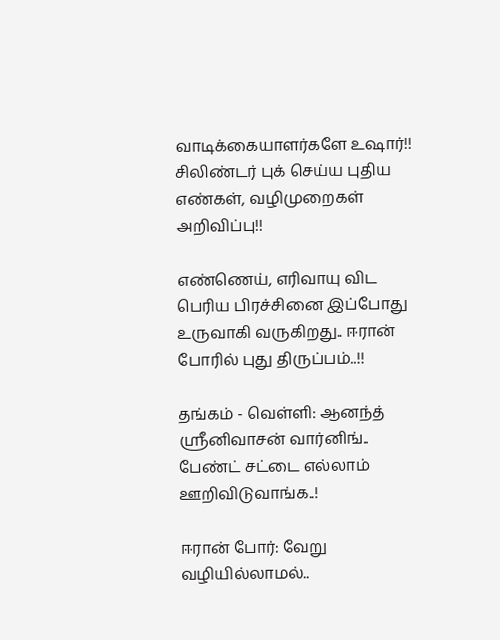வாடிக்கையாளர்களே உஷார்!! சிலிண்டர் புக் செய்ய புதிய எண்கள், வழிமுறைகள் அறிவிப்பு!!

எண்ணெய், எரிவாயு விட பெரிய பிரச்சினை இப்போது உருவாகி வருகிறது.. ஈரான் போரில் புது திருப்பம்..!!

தங்கம் - வெள்ளி: ஆனந்த் ஸ்ரீனிவாசன் வார்னிங்.. பேண்ட் சட்டை எல்லாம் ஊறிவிடுவாங்க..!

ஈரான் போர்: வேறு வழியில்லாமல்..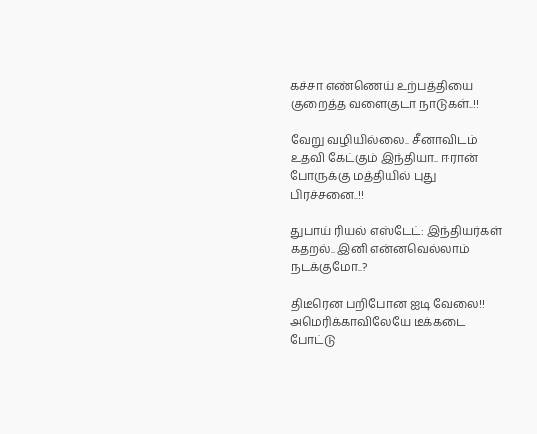கச்சா எண்ணெய் உற்பத்தியை குறைத்த வளைகுடா நாடுகள்..!!

வேறு வழியில்லை.. சீனாவிடம் உதவி கேட்கும் இந்தியா.. ஈரான் போருக்கு மத்தியில் புது பிரச்சனை..!!

துபாய் ரியல் எஸ்டேட்: இந்தியர்கள் கதறல்.. இனி என்னவெல்லாம் நடக்குமோ..?

திடீரென பறிபோன ஐடி வேலை!! அமெரிக்காவிலேயே டீக்கடை போட்டு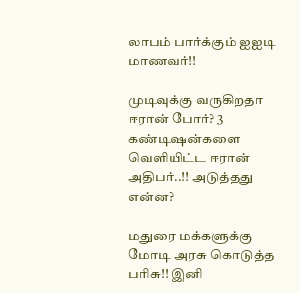லாபம் பார்க்கும் ஐஐடி மாணவர்!!

முடிவுக்கு வருகிறதா ஈரான் போர்? 3 கண்டிஷன்களை வெளியிட்ட ஈரான் அதிபர்..!! அடுத்தது என்ன?

மதுரை மக்களுக்கு மோடி அரசு கொடுத்த பரிசு!! இனி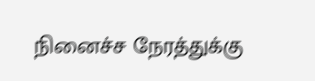நினைச்ச நேரத்துக்கு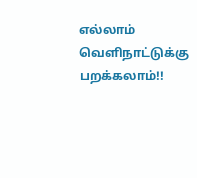எல்லாம் வெளிநாட்டுக்கு பறக்கலாம்!!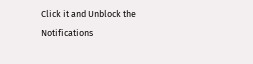Click it and Unblock the Notifications